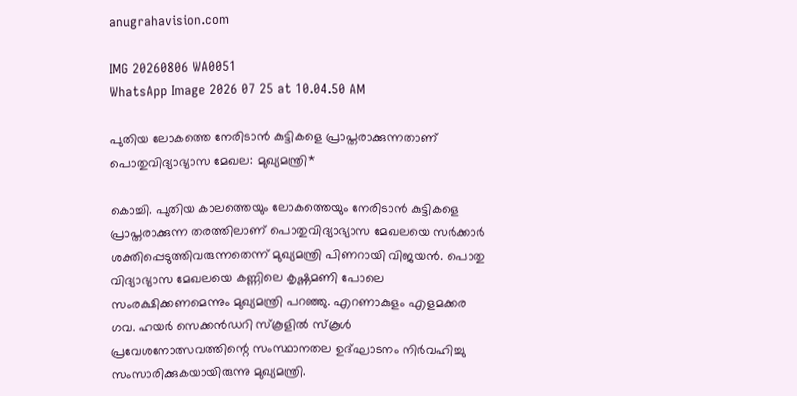anugrahavision.com

IMG 20260806 WA0051
WhatsApp Image 2026 07 25 at 10.04.50 AM

പുതിയ ലോകത്തെ നേരിടാന്‍ കുട്ടികളെ പ്രാപ്തരാക്കുന്നതാണ് പൊതുവിദ്യാഭ്യാസ മേഖല: മുഖ്യമന്ത്രി*

കൊച്ചി. പുതിയ കാലത്തെയും ലോകത്തെയും നേരിടാന്‍ കുട്ടികളെ പ്രാപ്തരാക്കുന്ന തരത്തിലാണ് പൊതുവിദ്യാഭ്യാസ മേഖലയെ സര്‍ക്കാര്‍ ശക്തിപ്പെടുത്തിവരുന്നതെന്ന് മുഖ്യമന്ത്രി പിണറായി വിജയന്‍. പൊതു വിദ്യാഭ്യാസ മേഖലയെ കണ്ണിലെ കൃഷ്ണമണി പോലെ സംരക്ഷിക്കണമെന്നും മുഖ്യമന്ത്രി പറഞ്ഞു. എറണാകുളം എളമക്കര ഗവ. ഹയര്‍ സെക്കന്‍ഡറി സ്‌കൂളില്‍ സ്‌കൂള്‍ പ്രവേശനോത്സവത്തിന്റെ സംസ്ഥാനതല ഉദ്ഘാടനം നിര്‍വഹിച്ചു സംസാരിക്കുകയായിരുന്നു മുഖ്യമന്ത്രി.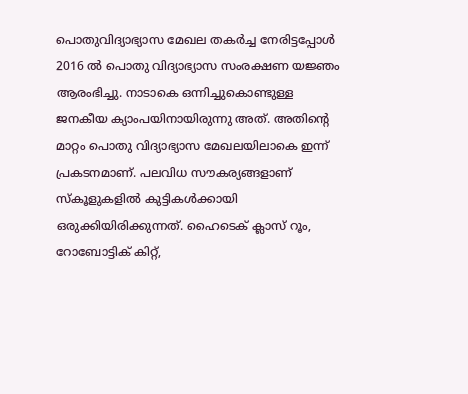പൊതുവിദ്യാഭ്യാസ മേഖല തകര്‍ച്ച നേരിട്ടപ്പോള്‍ 2016 ല്‍ പൊതു വിദ്യാഭ്യാസ സംരക്ഷണ യജ്ഞം ആരംഭിച്ചു. നാടാകെ ഒന്നിച്ചുകൊണ്ടുള്ള ജനകീയ ക്യാംപയിനായിരുന്നു അത്. അതിന്റെ മാറ്റം പൊതു വിദ്യാഭ്യാസ മേഖലയിലാകെ ഇന്ന് പ്രകടനമാണ്. പലവിധ സൗകര്യങ്ങളാണ് സ്‌കൂളുകളില്‍ കുട്ടികള്‍ക്കായി ഒരുക്കിയിരിക്കുന്നത്. ഹൈടെക് ക്ലാസ് റൂം, റോബോട്ടിക് കിറ്റ്,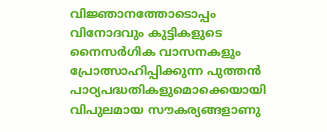വിജ്ഞാനത്തോടൊപ്പം വിനോദവും കുട്ടികളുടെ നൈസര്‍ഗിക വാസനകളും പ്രോത്സാഹിപ്പിക്കുന്ന പുത്തന്‍ പാഠ്യപദ്ധതികളുമൊക്കെയായി വിപുലമായ സൗകര്യങ്ങളാണു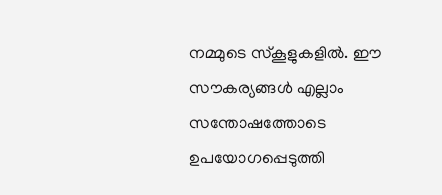നമ്മുടെ സ്‌കൂളുകളില്‍. ഈ സൗകര്യങ്ങള്‍ എല്ലാം സന്തോഷത്തോടെ ഉപയോഗപ്പെടുത്തി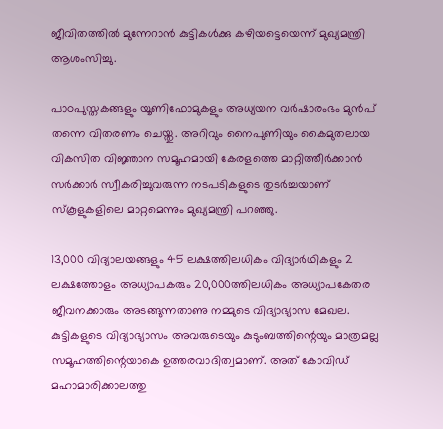ജീവിതത്തില്‍ മുന്നേറാന്‍ കുട്ടികള്‍ക്കു കഴിയട്ടെയെന്ന് മുഖ്യമന്ത്രി ആശംസിച്ചു.

പാഠപുസ്തകങ്ങളും യൂണിഫോമുകളും അധ്യയന വര്‍ഷാരംഭം മുന്‍പ് തന്നെ വിതരണം ചെയ്തു. അറിവും നൈപുണിയും കൈമുതലായ വികസിത വിജ്ഞാന സമൂഹമായി കേരളത്തെ മാറ്റിത്തീര്‍ക്കാന്‍ സര്‍ക്കാര്‍ സ്വീകരിച്ചുവരുന്ന നടപടികളുടെ തുടര്‍ച്ചയാണ് സ്‌കൂളുകളിലെ മാറ്റമെന്നും മുഖ്യമന്ത്രി പറഞ്ഞു.

13,000 വിദ്യാലയങ്ങളും 45 ലക്ഷത്തിലധികം വിദ്യാര്‍ഥികളും 2 ലക്ഷത്തോളം അധ്യാപകരും 20,000ത്തിലധികം അധ്യാപകേതര ജീവനക്കാരും അടങ്ങുന്നതാണു നമ്മുടെ വിദ്യാഭ്യാസ മേഖല.
കുട്ടികളുടെ വിദ്യാഭ്യാസം അവരുടെയും കുടുംബത്തിന്റെയും മാത്രമല്ല സമൂഹത്തിന്റെയാകെ ഉത്തരവാദിത്വമാണ്. അത് കോവിഡ് മഹാമാരിക്കാലത്തു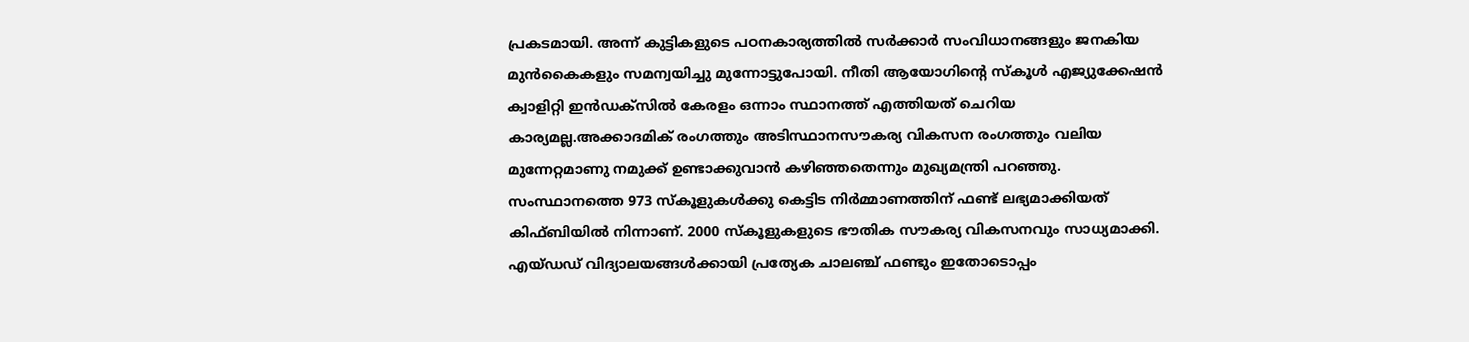പ്രകടമായി. അന്ന് കുട്ടികളുടെ പഠനകാര്യത്തില്‍ സര്‍ക്കാര്‍ സംവിധാനങ്ങളും ജനകിയ മുന്‍കൈകളും സമന്വയിച്ചു മുന്നോട്ടുപോയി. നീതി ആയോഗിന്റെ സ്‌കൂള്‍ എജ്യുക്കേഷന്‍ ക്വാളിറ്റി ഇന്‍ഡക്‌സില്‍ കേരളം ഒന്നാം സ്ഥാനത്ത് എത്തിയത് ചെറിയ കാര്യമല്ല.അക്കാദമിക് രംഗത്തും അടിസ്ഥാനസൗകര്യ വികസന രംഗത്തും വലിയ മുന്നേറ്റമാണു നമുക്ക് ഉണ്ടാക്കുവാന്‍ കഴിഞ്ഞതെന്നും മുഖ്യമന്ത്രി പറഞ്ഞു. സംസ്ഥാനത്തെ 973 സ്‌കൂളുകള്‍ക്കു കെട്ടിട നിര്‍മ്മാണത്തിന് ഫണ്ട് ലഭ്യമാക്കിയത് കിഫ്ബിയില്‍ നിന്നാണ്. 2000 സ്‌കൂളുകളുടെ ഭൗതിക സൗകര്യ വികസനവും സാധ്യമാക്കി. എയ്ഡഡ് വിദ്യാലയങ്ങള്‍ക്കായി പ്രത്യേക ചാലഞ്ച് ഫണ്ടും ഇതോടൊപ്പം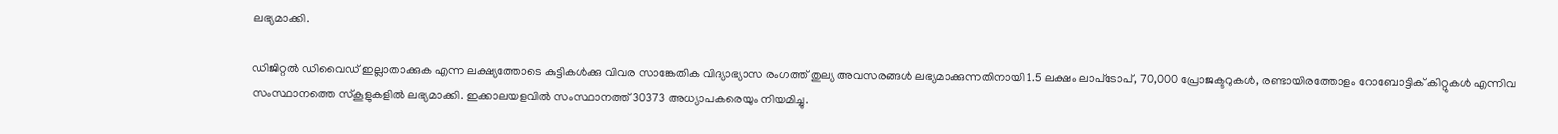ലഭ്യമാക്കി.

ഡിജിറ്റല്‍ ഡിവൈഡ് ഇല്ലാതാക്കുക എന്ന ലക്ഷ്യത്തോടെ കുട്ടികള്‍ക്കു വിവര സാങ്കേതിക വിദ്യാഭ്യാസ രംഗത്ത് തുല്യ അവസരങ്ങള്‍ ലഭ്യമാക്കുന്നതിനായി 1.5 ലക്ഷം ലാപ്‌ടോപ്, 70,000 പ്രോജക്ടറുകള്‍, രണ്ടായിരത്തോളം റോബോട്ടിക് കിറ്റുകള്‍ എന്നിവ സംസ്ഥാനത്തെ സ്‌കൂളുകളില്‍ ലഭ്യമാക്കി. ഇക്കാലയളവില്‍ സംസ്ഥാനത്ത് 30373 അധ്യാപകരെയും നിയമിച്ചു.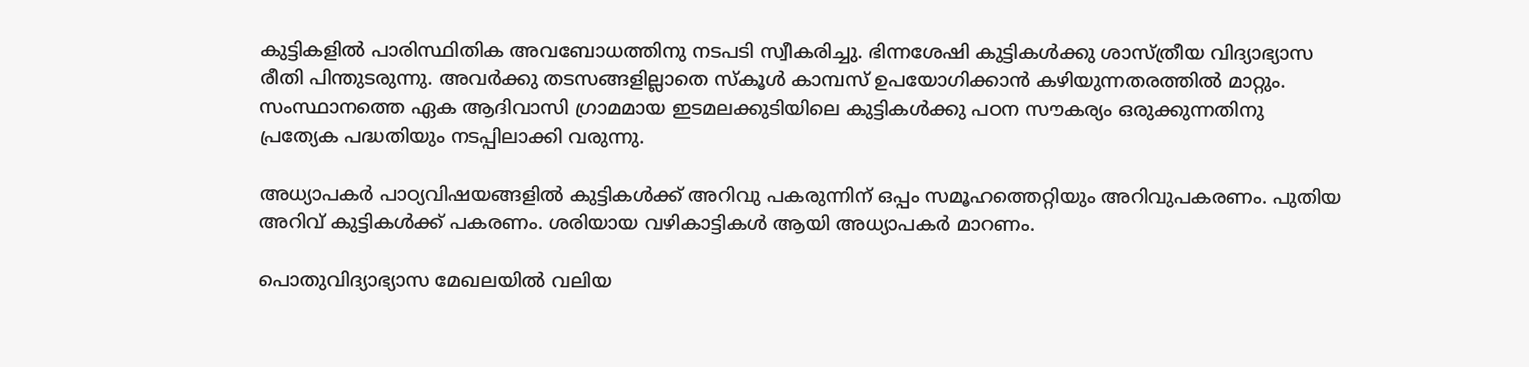കുട്ടികളില്‍ പാരിസ്ഥിതിക അവബോധത്തിനു നടപടി സ്വീകരിച്ചു. ഭിന്നശേഷി കുട്ടികള്‍ക്കു ശാസ്ത്രീയ വിദ്യാഭ്യാസ രീതി പിന്തുടരുന്നു. അവര്‍ക്കു തടസങ്ങളില്ലാതെ സ്‌കൂള്‍ കാമ്പസ് ഉപയോഗിക്കാന്‍ കഴിയുന്നതരത്തില്‍ മാറ്റും. സംസ്ഥാനത്തെ ഏക ആദിവാസി ഗ്രാമമായ ഇടമലക്കുടിയിലെ കുട്ടികള്‍ക്കു പഠന സൗകര്യം ഒരുക്കുന്നതിനു പ്രത്യേക പദ്ധതിയും നടപ്പിലാക്കി വരുന്നു.

അധ്യാപകര്‍ പാഠ്യവിഷയങ്ങളില്‍ കുട്ടികള്‍ക്ക് അറിവു പകരുന്നിന് ഒപ്പം സമൂഹത്തെറ്റിയും അറിവുപകരണം. പുതിയ അറിവ് കുട്ടികള്‍ക്ക് പകരണം. ശരിയായ വഴികാട്ടികള്‍ ആയി അധ്യാപകര്‍ മാറണം.

പൊതുവിദ്യാഭ്യാസ മേഖലയില്‍ വലിയ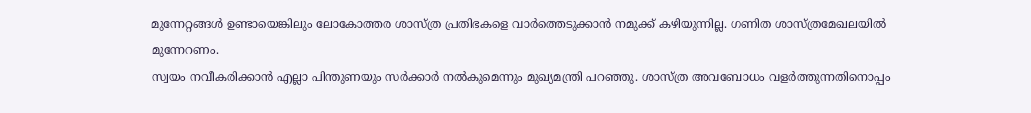മുന്നേറ്റങ്ങള്‍ ഉണ്ടായെങ്കിലും ലോകോത്തര ശാസ്ത്ര പ്രതിഭകളെ വാര്‍ത്തെടുക്കാന്‍ നമുക്ക് കഴിയുന്നില്ല. ഗണിത ശാസ്ത്രമേഖലയില്‍ മുന്നേറണം.
സ്വയം നവീകരിക്കാന്‍ എല്ലാ പിന്തുണയും സര്‍ക്കാര്‍ നല്‍കുമെന്നും മുഖ്യമന്ത്രി പറഞ്ഞു. ശാസ്ത്ര അവബോധം വളര്‍ത്തുന്നതിനൊപ്പം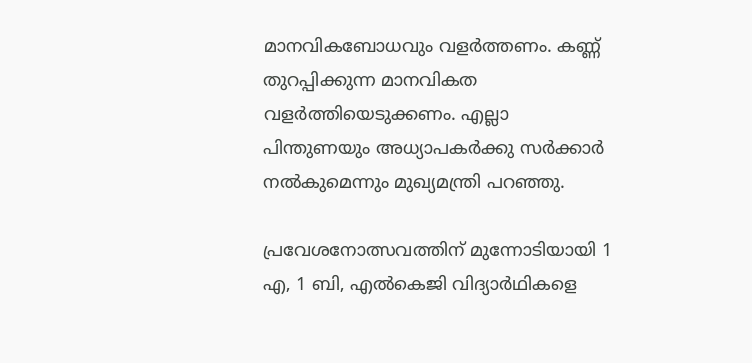മാനവികബോധവും വളര്‍ത്തണം. കണ്ണ് തുറപ്പിക്കുന്ന മാനവികത വളര്‍ത്തിയെടുക്കണം. എല്ലാ പിന്തുണയും അധ്യാപകര്‍ക്കു സര്‍ക്കാര്‍ നല്‍കുമെന്നും മുഖ്യമന്ത്രി പറഞ്ഞു.

പ്രവേശനോത്സവത്തിന് മുന്നോടിയായി 1 എ, 1 ബി, എല്‍കെജി വിദ്യാര്‍ഥികളെ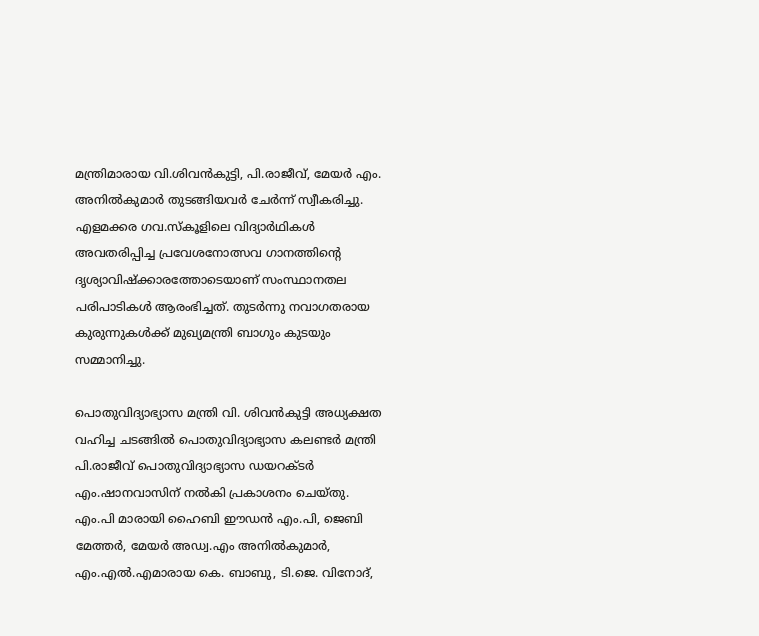മന്ത്രിമാരായ വി.ശിവന്‍കുട്ടി, പി.രാജീവ്, മേയര്‍ എം. അനില്‍കുമാര്‍ തുടങ്ങിയവര്‍ ചേര്‍ന്ന് സ്വീകരിച്ചു. എളമക്കര ഗവ.സ്‌കൂളിലെ വിദ്യാര്‍ഥികള്‍ അവതരിപ്പിച്ച പ്രവേശനോത്സവ ഗാനത്തിന്റെ ദൃശ്യാവിഷ്‌ക്കാരത്തോടെയാണ് സംസ്ഥാനതല പരിപാടികള്‍ ആരംഭിച്ചത്. തുടര്‍ന്നു നവാഗതരായ കുരുന്നുകള്‍ക്ക് മുഖ്യമന്ത്രി ബാഗും കുടയും സമ്മാനിച്ചു.

പൊതുവിദ്യാഭ്യാസ മന്ത്രി വി. ശിവന്‍കുട്ടി അധ്യക്ഷത വഹിച്ച ചടങ്ങില്‍ പൊതുവിദ്യാഭ്യാസ കലണ്ടര്‍ മന്ത്രി പി.രാജീവ് പൊതുവിദ്യാഭ്യാസ ഡയറക്ടര്‍ എം.ഷാനവാസിന് നല്‍കി പ്രകാശനം ചെയ്തു. എം.പി മാരായി ഹൈബി ഈഡന്‍ എം.പി, ജെബി മേത്തര്‍, മേയര്‍ അഡ്വ.എം അനില്‍കുമാര്‍, എം.എല്‍.എമാരായ കെ. ബാബു, ടി.ജെ. വിനോദ്,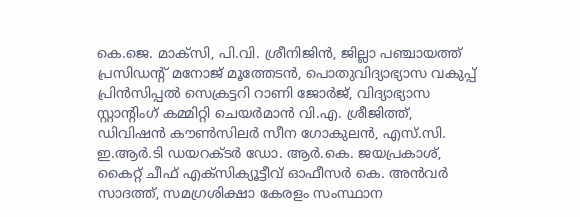കെ.ജെ. മാക്‌സി, പി.വി. ശ്രീനിജിന്‍, ജില്ലാ പഞ്ചായത്ത് പ്രസിഡന്റ് മനോജ് മൂത്തേടന്‍, പൊതുവിദ്യാഭ്യാസ വകുപ്പ് പ്രിന്‍സിപ്പല്‍ സെക്രട്ടറി റാണി ജോര്‍ജ്, വിദ്യാഭ്യാസ സ്റ്റാന്റിംഗ് കമ്മിറ്റി ചെയര്‍മാന്‍ വി.എ. ശ്രീജിത്ത്, ഡിവിഷന്‍ കൗണ്‍സിലര്‍ സീന ഗോകുലന്‍, എസ്.സി. ഇ.ആര്‍.ടി ഡയറക്ടര്‍ ഡോ. ആര്‍.കെ. ജയപ്രകാശ്, കൈറ്റ് ചീഫ് എക്സിക്യൂട്ടീവ് ഓഫീസര്‍ കെ. അന്‍വര്‍ സാദത്ത്, സമഗ്രശിക്ഷാ കേരളം സംസ്ഥാന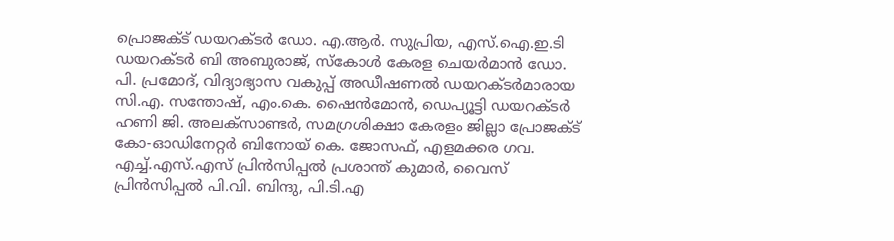പ്രൊജക്ട് ഡയറക്ടര്‍ ഡോ. എ.ആര്‍. സുപ്രിയ, എസ്.ഐ.ഇ.ടി ഡയറക്ടര്‍ ബി അബുരാജ്, സ്‌കോള്‍ കേരള ചെയര്‍മാന്‍ ഡോ. പി. പ്രമോദ്, വിദ്യാഭ്യാസ വകുപ്പ് അഡീഷണല്‍ ഡയറക്ടര്‍മാരായ സി.എ. സന്തോഷ്, എം.കെ. ഷൈന്‍മോന്‍, ഡെപ്യൂട്ടി ഡയറക്ടര്‍ ഹണി ജി. അലക്സാണ്ടര്‍, സമഗ്രശിക്ഷാ കേരളം ജില്ലാ പ്രോജക്ട് കോ-ഓഡിനേറ്റര്‍ ബിനോയ് കെ. ജോസഫ്, എളമക്കര ഗവ. എച്ച്.എസ്.എസ് പ്രിന്‍സിപ്പല്‍ പ്രശാന്ത് കുമാര്‍, വൈസ് പ്രിന്‍സിപ്പല്‍ പി.വി. ബിന്ദു, പി.ടി.എ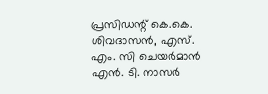പ്രസിഡന്റ് കെ.കെ. ശിവദാസന്‍, എസ്. എം. സി ചെയര്‍മാന്‍ എന്‍. ടി. നാസര്‍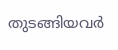തുടങ്ങിയവര്‍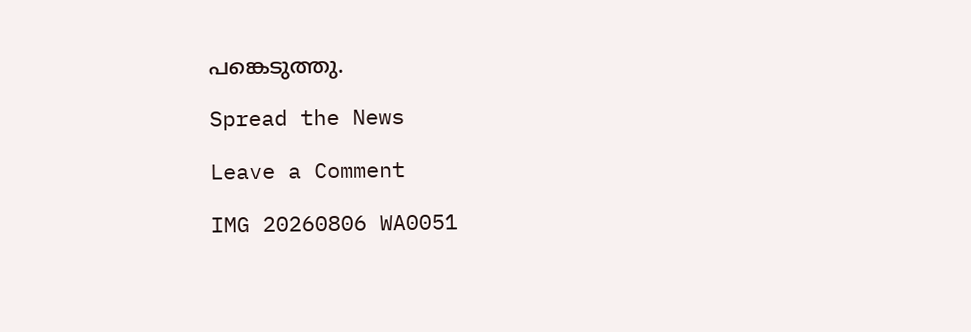പങ്കെടുത്തു.

Spread the News

Leave a Comment

IMG 20260806 WA0051